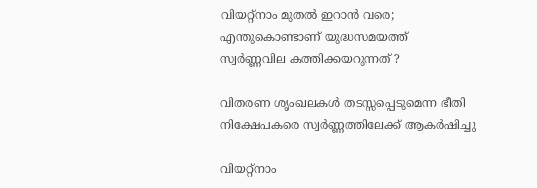വിയറ്റ്നാം മുതൽ ഇറാൻ വരെ; എന്തുകൊണ്ടാണ് യുദ്ധസമയത്ത് സ്വർണ്ണവില കത്തിക്കയറുന്നത് ?

വിതരണ ശൃംഖലകൾ തടസ്സപ്പെടുമെന്ന ഭീതി നിക്ഷേപകരെ സ്വർണ്ണത്തിലേക്ക് ആകർഷിച്ചു

വിയറ്റ്നാം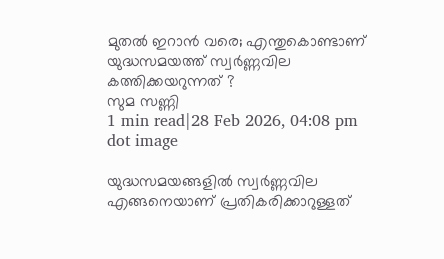മുതൽ ഇറാൻ വരെ; എന്തുകൊണ്ടാണ് യുദ്ധസമയത്ത് സ്വർണ്ണവില കത്തിക്കയറുന്നത് ?
സുമ സണ്ണി
1 min read|28 Feb 2026, 04:08 pm
dot image

യുദ്ധസമയങ്ങളിൽ സ്വർണ്ണവില എങ്ങനെയാണ് പ്രതികരിക്കാറുള്ളത്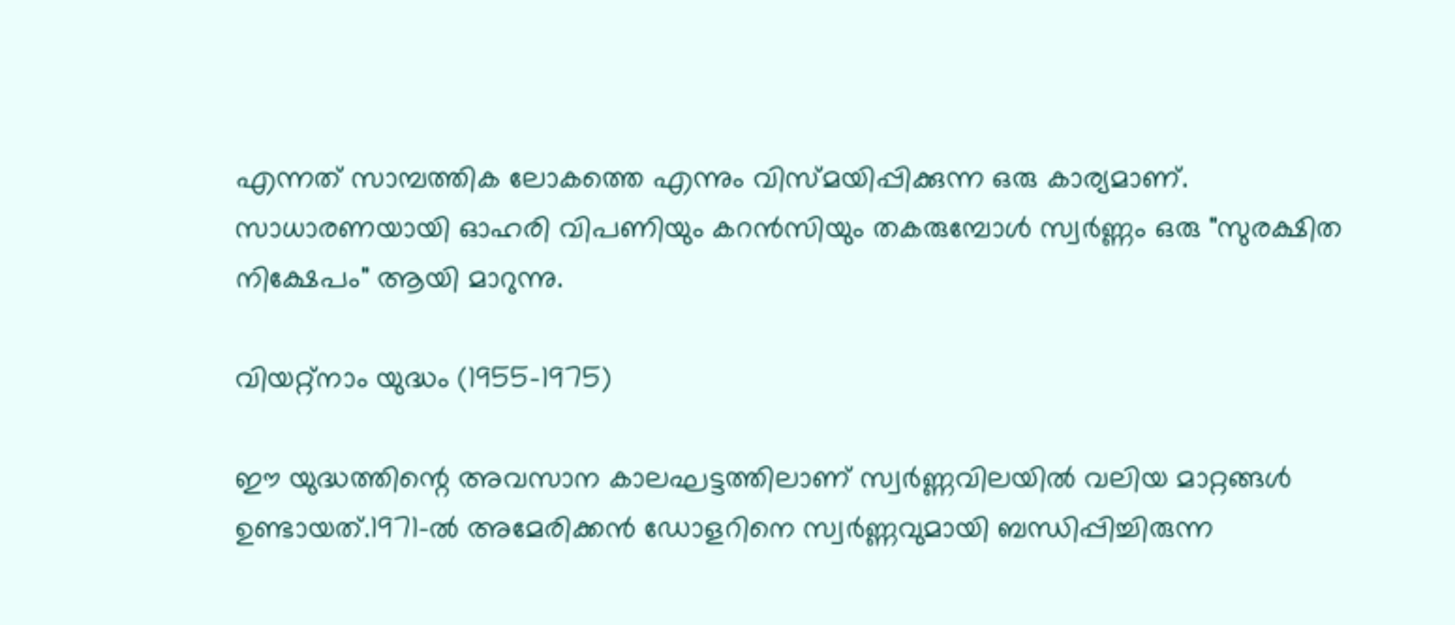എന്നത് സാമ്പത്തിക ലോകത്തെ എന്നും വിസ്മയിപ്പിക്കുന്ന ഒരു കാര്യമാണ്. സാധാരണയായി ഓഹരി വിപണിയും കറൻസിയും തകരുമ്പോൾ സ്വർണ്ണം ഒരു "സുരക്ഷിത നിക്ഷേപം" ആയി മാറുന്നു.

വിയറ്റ്നാം യുദ്ധം (1955–1975)

ഈ യുദ്ധത്തിന്റെ അവസാന കാലഘട്ടത്തിലാണ് സ്വർണ്ണവിലയിൽ വലിയ മാറ്റങ്ങൾ ഉണ്ടായത്.1971-ൽ അമേരിക്കൻ ഡോളറിനെ സ്വർണ്ണവുമായി ബന്ധിപ്പിച്ചിരുന്ന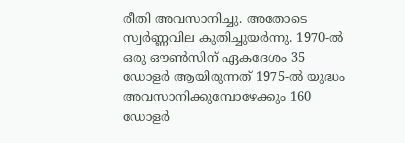രീതി അവസാനിച്ചു. അതോടെ സ്വർണ്ണവില കുതിച്ചുയർന്നു. 1970-ൽ ഒരു ഔൺസിന് ഏകദേശം 35 ഡോളർ ആയിരുന്നത് 1975-ൽ യുദ്ധം അവസാനിക്കുമ്പോഴേക്കും 160 ഡോളർ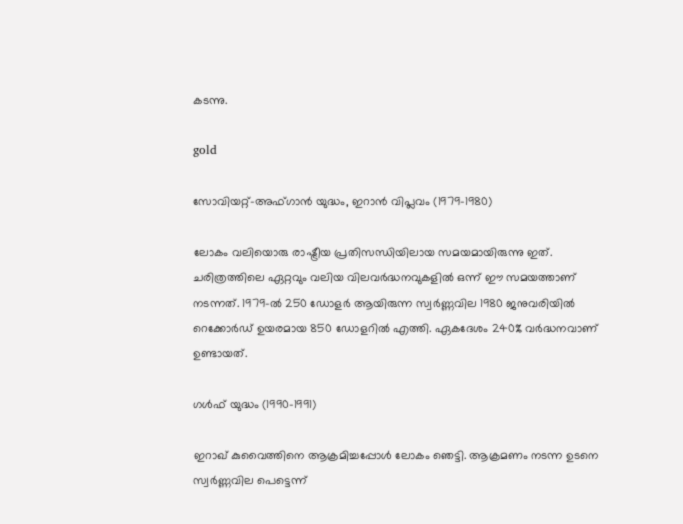കടന്നു.

gold

സോവിയറ്റ്-അഫ്ഗാൻ യുദ്ധം, ഇറാൻ വിപ്ലവം (1979–1980)

ലോകം വലിയൊരു രാഷ്ട്രീയ പ്രതിസന്ധിയിലായ സമയമായിരുന്നു ഇത്. ചരിത്രത്തിലെ ഏറ്റവും വലിയ വിലവർദ്ധനവുകളിൽ ഒന്ന് ഈ സമയത്താണ് നടന്നത്. 1979-ൽ 250 ഡോളർ ആയിരുന്ന സ്വർണ്ണവില 1980 ജനുവരിയിൽ റെക്കോർഡ് ഉയരമായ 850 ഡോളറിൽ എത്തി. ഏകദേശം 240% വർദ്ധനവാണ് ഉണ്ടായത്.

ഗൾഫ് യുദ്ധം (1990–1991)

ഇറാഖ് കുവൈത്തിനെ ആക്രമിച്ചപ്പോൾ ലോകം ഞെട്ടി. ആക്രമണം നടന്ന ഉടനെ സ്വർണ്ണവില പെട്ടെന്ന്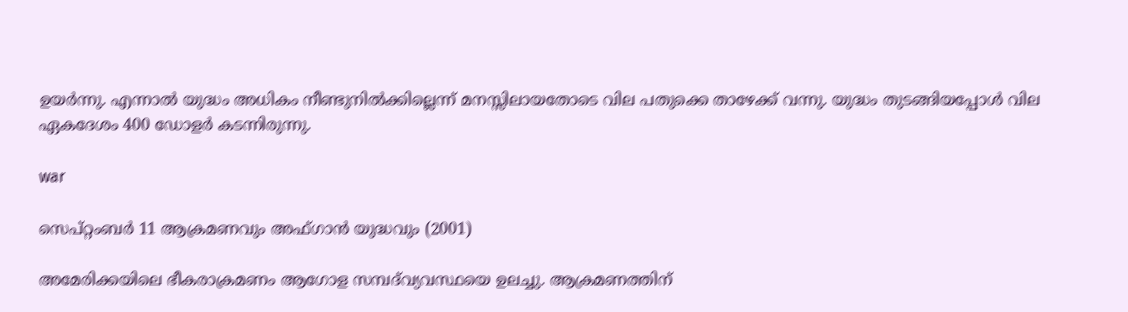ഉയർന്നു. എന്നാൽ യുദ്ധം അധികം നീണ്ടുനിൽക്കില്ലെന്ന് മനസ്സിലായതോടെ വില പതുക്കെ താഴേക്ക് വന്നു. യുദ്ധം തുടങ്ങിയപ്പോൾ വില ഏകദേശം 400 ഡോളർ കടന്നിരുന്നു.

war

സെപ്റ്റംബർ 11 ആക്രമണവും അഫ്ഗാൻ യുദ്ധവും (2001)

അമേരിക്കയിലെ ഭീകരാക്രമണം ആഗോള സമ്പദ്‌വ്യവസ്ഥയെ ഉലച്ചു. ആക്രമണത്തിന്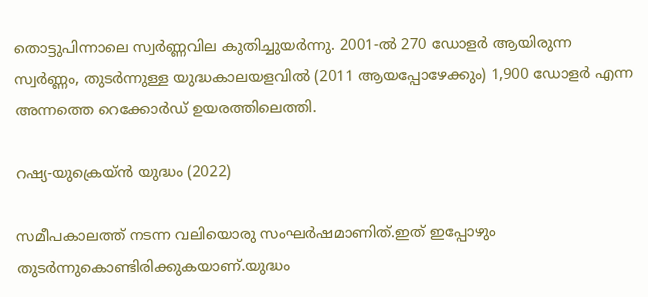തൊട്ടുപിന്നാലെ സ്വർണ്ണവില കുതിച്ചുയർന്നു. 2001-ൽ 270 ഡോളർ ആയിരുന്ന സ്വർണ്ണം, തുടർന്നുള്ള യുദ്ധകാലയളവിൽ (2011 ആയപ്പോഴേക്കും) 1,900 ഡോളർ എന്ന അന്നത്തെ റെക്കോർഡ് ഉയരത്തിലെത്തി.

റഷ്യ-യുക്രെയ്ൻ യുദ്ധം (2022)

സമീപകാലത്ത് നടന്ന വലിയൊരു സംഘർഷമാണിത്.ഇത് ഇപ്പോഴും തുടർന്നുകൊണ്ടിരിക്കുകയാണ്.യുദ്ധം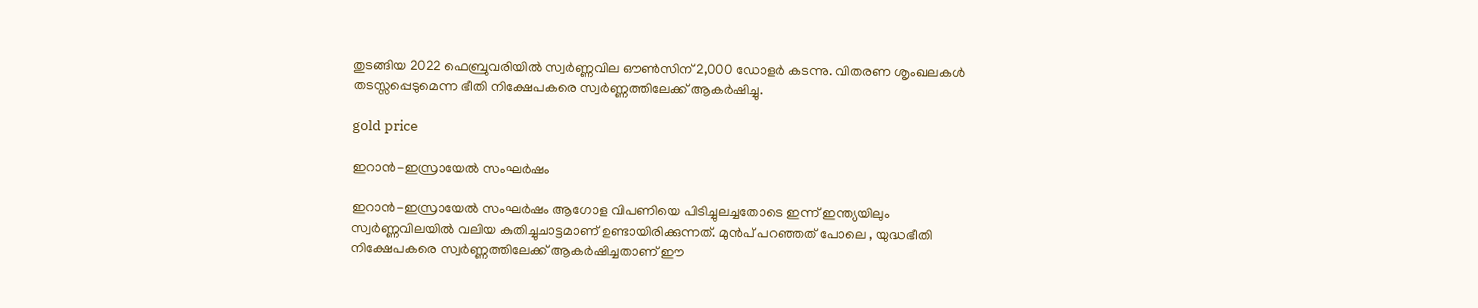തുടങ്ങിയ 2022 ഫെബ്രുവരിയിൽ സ്വർണ്ണവില ഔൺസിന് 2,000 ഡോളർ കടന്നു. വിതരണ ശൃംഖലകൾ തടസ്സപ്പെടുമെന്ന ഭീതി നിക്ഷേപകരെ സ്വർണ്ണത്തിലേക്ക് ആകർഷിച്ചു.

gold price

ഇറാൻ-ഇസ്രായേൽ സംഘർഷം

ഇറാൻ-ഇസ്രായേൽ സംഘർഷം ആഗോള വിപണിയെ പിടിച്ചുലച്ചതോടെ ഇന്ന് ഇന്ത്യയിലും സ്വർണ്ണവിലയിൽ വലിയ കുതിച്ചുചാട്ടമാണ് ഉണ്ടായിരിക്കുന്നത്. മുൻപ് പറഞ്ഞത് പോലെ , യുദ്ധഭീതി നിക്ഷേപകരെ സ്വർണ്ണത്തിലേക്ക് ആകർഷിച്ചതാണ് ഈ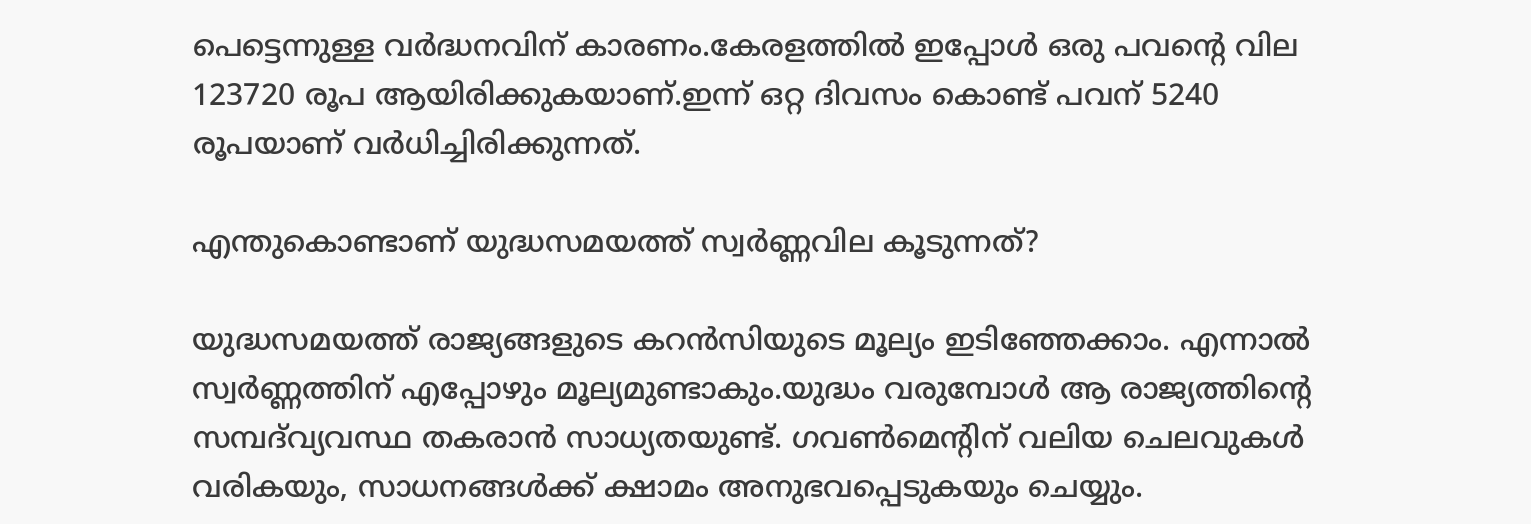പെട്ടെന്നുള്ള വർദ്ധനവിന് കാരണം.കേരളത്തിൽ ഇപ്പോൾ ഒരു പവന്റെ വില 123720 രൂപ ആയിരിക്കുകയാണ്.ഇന്ന് ഒറ്റ ദിവസം കൊണ്ട് പവന് 5240 രൂപയാണ് വർധിച്ചിരിക്കുന്നത്.

എന്തുകൊണ്ടാണ് യുദ്ധസമയത്ത് സ്വർണ്ണവില കൂടുന്നത്?

യുദ്ധസമയത്ത് രാജ്യങ്ങളുടെ കറൻസിയുടെ മൂല്യം ഇടിഞ്ഞേക്കാം. എന്നാൽ സ്വർണ്ണത്തിന് എപ്പോഴും മൂല്യമുണ്ടാകും.യുദ്ധം വരുമ്പോൾ ആ രാജ്യത്തിന്റെ സമ്പദ്‌വ്യവസ്ഥ തകരാൻ സാധ്യതയുണ്ട്. ഗവൺമെന്റിന് വലിയ ചെലവുകൾ വരികയും, സാധനങ്ങൾക്ക് ക്ഷാമം അനുഭവപ്പെടുകയും ചെയ്യും.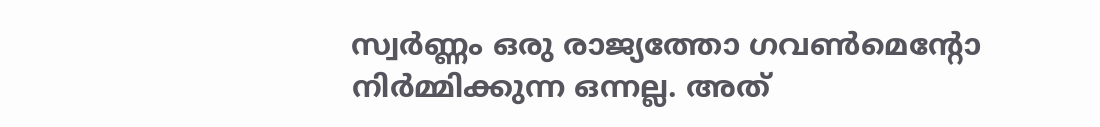സ്വർണ്ണം ഒരു രാജ്യത്തോ ഗവൺമെന്റോ നിർമ്മിക്കുന്ന ഒന്നല്ല. അത്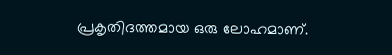പ്രകൃതിദത്തമായ ഒരു ലോഹമാണ്.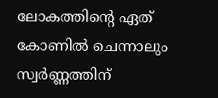ലോകത്തിന്റെ ഏത് കോണിൽ ചെന്നാലും സ്വർണ്ണത്തിന്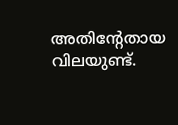അതിന്റേതായ വിലയുണ്ട്.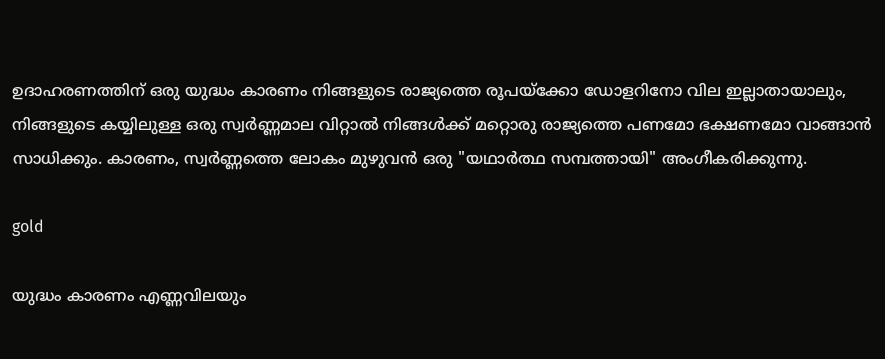ഉദാഹരണത്തിന് ഒരു യുദ്ധം കാരണം നിങ്ങളുടെ രാജ്യത്തെ രൂപയ്ക്കോ ഡോളറിനോ വില ഇല്ലാതായാലും, നിങ്ങളുടെ കയ്യിലുള്ള ഒരു സ്വർണ്ണമാല വിറ്റാൽ നിങ്ങൾക്ക് മറ്റൊരു രാജ്യത്തെ പണമോ ഭക്ഷണമോ വാങ്ങാൻ സാധിക്കും. കാരണം, സ്വർണ്ണത്തെ ലോകം മുഴുവൻ ഒരു "യഥാർത്ഥ സമ്പത്തായി" അംഗീകരിക്കുന്നു.

gold

യുദ്ധം കാരണം എണ്ണവിലയും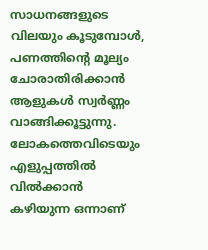സാധനങ്ങളുടെ വിലയും കൂടുമ്പോൾ, പണത്തിന്റെ മൂല്യം ചോരാതിരിക്കാൻ ആളുകൾ സ്വർണ്ണം വാങ്ങിക്കൂട്ടുന്നു. ലോകത്തെവിടെയും എളുപ്പത്തിൽ വിൽക്കാൻ കഴിയുന്ന ഒന്നാണ്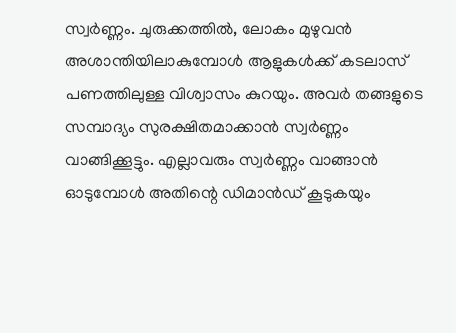സ്വർണ്ണം. ചുരുക്കത്തിൽ, ലോകം മുഴുവൻ അശാന്തിയിലാകുമ്പോൾ ആളുകൾക്ക് കടലാസ് പണത്തിലുള്ള വിശ്വാസം കുറയും. അവർ തങ്ങളുടെ സമ്പാദ്യം സുരക്ഷിതമാക്കാൻ സ്വർണ്ണം വാങ്ങിക്കൂട്ടും. എല്ലാവരും സ്വർണ്ണം വാങ്ങാൻ ഓടുമ്പോൾ അതിന്റെ ഡിമാൻഡ് കൂടുകയും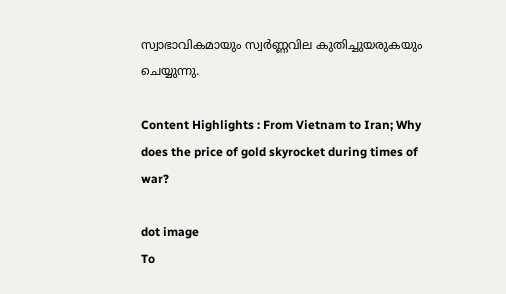സ്വാഭാവികമായും സ്വർണ്ണവില കുതിച്ചുയരുകയും ചെയ്യുന്നു.

Content Highlights : From Vietnam to Iran; Why does the price of gold skyrocket during times of war?

dot image
To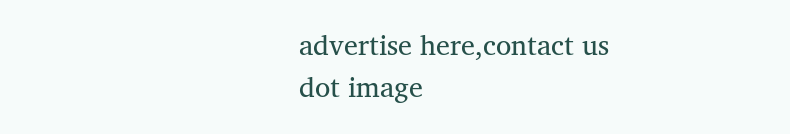advertise here,contact us
dot image